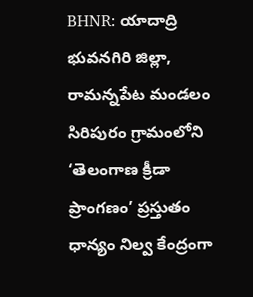BHNR: యాదాద్రి భువనగిరి జిల్లా, రామన్నపేట మండలం సిరిపురం గ్రామంలోని ‘తెలంగాణ క్రీడా ప్రాంగణం’ ప్రస్తుతం ధాన్యం నిల్వ కేంద్రంగా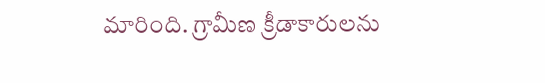మారింది. గ్రామీణ క్రీడాకారులను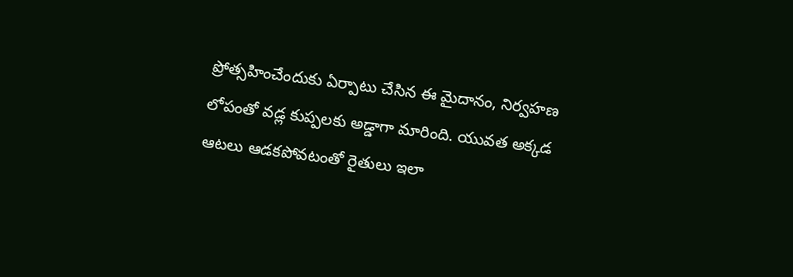ప్రోత్సహించేందుకు ఏర్పాటు చేసిన ఈ మైదానం, నిర్వహణ లోపంతో వడ్ల కుప్పలకు అడ్డాగా మారింది. యువత అక్కడ ఆటలు ఆడకపోవటంతో రైతులు ఇలా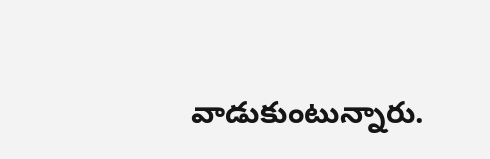వాడుకుంటున్నారు.